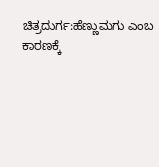ಚಿತ್ರದುರ್ಗ:ಹೆಣ್ಣುಮಗು ಎಂಬ ಕಾರಣಕ್ಕೆ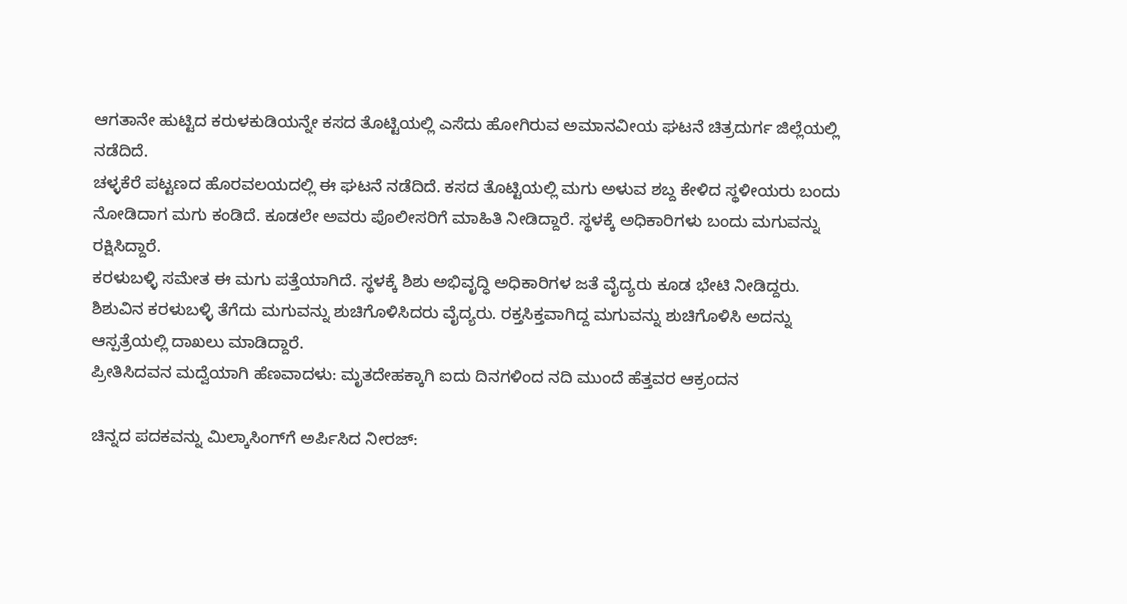ಆಗತಾನೇ ಹುಟ್ಟಿದ ಕರುಳಕುಡಿಯನ್ನೇ ಕಸದ ತೊಟ್ಟಿಯಲ್ಲಿ ಎಸೆದು ಹೋಗಿರುವ ಅಮಾನವೀಯ ಘಟನೆ ಚಿತ್ರದುರ್ಗ ಜಿಲ್ಲೆಯಲ್ಲಿ ನಡೆದಿದೆ.
ಚಳ್ಳಕೆರೆ ಪಟ್ಟಣದ ಹೊರವಲಯದಲ್ಲಿ ಈ ಘಟನೆ ನಡೆದಿದೆ. ಕಸದ ತೊಟ್ಟಿಯಲ್ಲಿ ಮಗು ಅಳುವ ಶಬ್ದ ಕೇಳಿದ ಸ್ಥಳೀಯರು ಬಂದು ನೋಡಿದಾಗ ಮಗು ಕಂಡಿದೆ. ಕೂಡಲೇ ಅವರು ಪೊಲೀಸರಿಗೆ ಮಾಹಿತಿ ನೀಡಿದ್ದಾರೆ. ಸ್ಥಳಕ್ಕೆ ಅಧಿಕಾರಿಗಳು ಬಂದು ಮಗುವನ್ನು ರಕ್ಷಿಸಿದ್ದಾರೆ.
ಕರಳುಬಳ್ಳಿ ಸಮೇತ ಈ ಮಗು ಪತ್ತೆಯಾಗಿದೆ. ಸ್ಥಳಕ್ಕೆ ಶಿಶು ಅಭಿವೃದ್ಧಿ ಅಧಿಕಾರಿಗಳ ಜತೆ ವೈದ್ಯರು ಕೂಡ ಭೇಟಿ ನೀಡಿದ್ದರು. ಶಿಶುವಿನ ಕರಳುಬಳ್ಳಿ ತೆಗೆದು ಮಗುವನ್ನು ಶುಚಿಗೊಳಿಸಿದರು ವೈದ್ಯರು. ರಕ್ತಸಿಕ್ತವಾಗಿದ್ದ ಮಗುವನ್ನು ಶುಚಿಗೊಳಿಸಿ ಅದನ್ನು ಆಸ್ಪತ್ರೆಯಲ್ಲಿ ದಾಖಲು ಮಾಡಿದ್ದಾರೆ.
ಪ್ರೀತಿಸಿದವನ ಮದ್ವೆಯಾಗಿ ಹೆಣವಾದಳು: ಮೃತದೇಹಕ್ಕಾಗಿ ಐದು ದಿನಗಳಿಂದ ನದಿ ಮುಂದೆ ಹೆತ್ತವರ ಆಕ್ರಂದನ

ಚಿನ್ನದ ಪದಕವನ್ನು ಮಿಲ್ಕಾಸಿಂಗ್‌ಗೆ ಅರ್ಪಿಸಿದ ನೀರಜ್‌: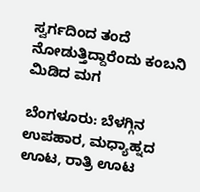ಸ್ವರ್ಗದಿಂದ ತಂದೆ ನೋಡುತ್ತಿದ್ದಾರೆಂದು ಕಂಬನಿ ಮಿಡಿದ ಮಗ

ಬೆಂಗಳೂರು: ಬೆಳಗ್ಗಿನ ಉಪಹಾರ, ಮಧ್ಯಾಹ್ನದ ಊಟ, ರಾತ್ರಿ ಊಟ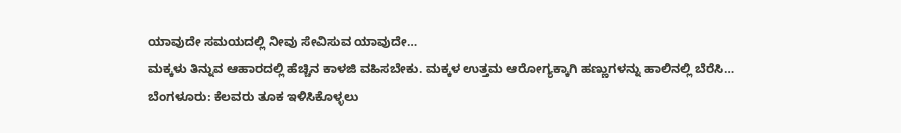ಯಾವುದೇ ಸಮಯದಲ್ಲಿ ನೀವು ಸೇವಿಸುವ ಯಾವುದೇ…
ಮಕ್ಕಳು ತಿನ್ನುವ ಆಹಾರದಲ್ಲಿ ಹೆಚ್ಚಿನ ಕಾಳಜಿ ವಹಿಸಬೇಕು. ಮಕ್ಕಳ ಉತ್ತಮ ಆರೋಗ್ಯಕ್ಕಾಗಿ ಹಣ್ಣುಗಳನ್ನು ಹಾಲಿನಲ್ಲಿ ಬೆರೆಸಿ…
ಬೆಂಗಳೂರು: ಕೆಲವರು ತೂಕ ಇಳಿಸಿಕೊಳ್ಳಲು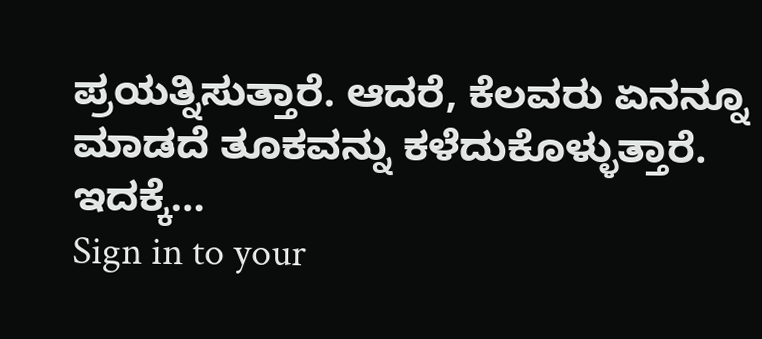ಪ್ರಯತ್ನಿಸುತ್ತಾರೆ. ಆದರೆ, ಕೆಲವರು ಏನನ್ನೂ ಮಾಡದೆ ತೂಕವನ್ನು ಕಳೆದುಕೊಳ್ಳುತ್ತಾರೆ. ಇದಕ್ಕೆ…
Sign in to your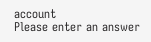account
Please enter an answer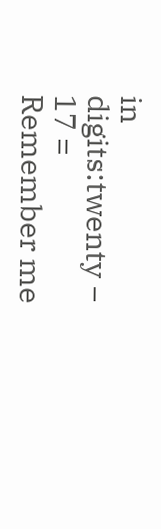in digits:twenty − 17 =
Remember me